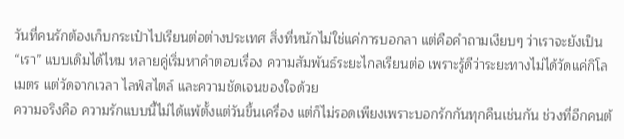วันที่คนรักต้องเก็บกระเป๋าไปเรียนต่อต่างประเทศ สิ่งที่หนักไม่ใช่แค่การบอกลา แต่คือคำถามเงียบๆ ว่าเราจะยังเป็น “เรา” แบบเดิมได้ไหม หลายคู่เริ่มหาคำตอบเรื่อง ความสัมพันธ์ระยะไกลเรียนต่อ เพราะรู้ดีว่าระยะทางไม่ได้วัดแค่กิโลเมตร แต่วัดจากเวลา ไลฟ์สไตล์ และความชัดเจนของใจด้วย
ความจริงคือ ความรักแบบนี้ไม่ได้แพ้ตั้งแต่วันขึ้นเครื่อง แต่ก็ไม่รอดเพียงเพราะบอกรักกันทุกคืนเช่นกัน ช่วงที่อีกคนต้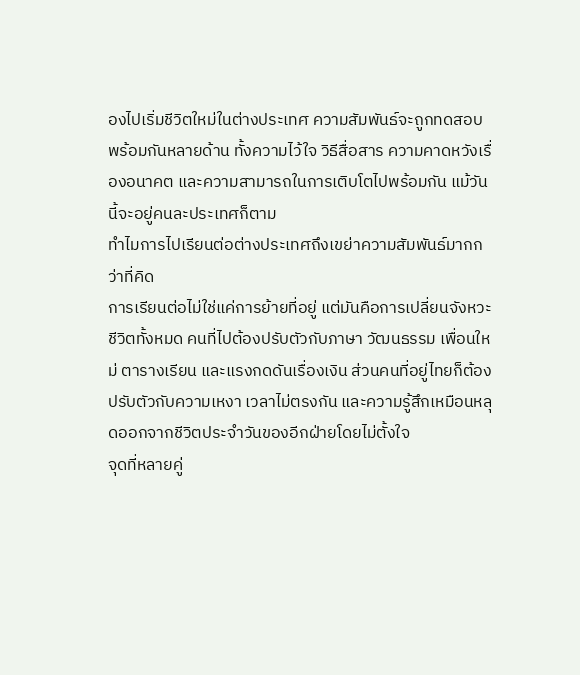องไปเริ่มชีวิตใหม่ในต่างประเทศ ความสัมพันธ์จะถูกทดสอบพร้อมกันหลายด้าน ทั้งความไว้ใจ วิธีสื่อสาร ความคาดหวังเรื่องอนาคต และความสามารถในการเติบโตไปพร้อมกัน แม้วันนี้จะอยู่คนละประเทศก็ตาม
ทำไมการไปเรียนต่อต่างประเทศถึงเขย่าความสัมพันธ์มากกว่าที่คิด
การเรียนต่อไม่ใช่แค่การย้ายที่อยู่ แต่มันคือการเปลี่ยนจังหวะชีวิตทั้งหมด คนที่ไปต้องปรับตัวกับภาษา วัฒนธรรม เพื่อนใหม่ ตารางเรียน และแรงกดดันเรื่องเงิน ส่วนคนที่อยู่ไทยก็ต้องปรับตัวกับความเหงา เวลาไม่ตรงกัน และความรู้สึกเหมือนหลุดออกจากชีวิตประจำวันของอีกฝ่ายโดยไม่ตั้งใจ
จุดที่หลายคู่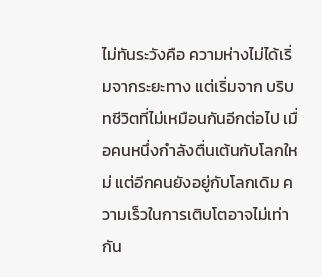ไม่ทันระวังคือ ความห่างไม่ได้เริ่มจากระยะทาง แต่เริ่มจาก บริบทชีวิตที่ไม่เหมือนกันอีกต่อไป เมื่อคนหนึ่งกำลังตื่นเต้นกับโลกใหม่ แต่อีกคนยังอยู่กับโลกเดิม ความเร็วในการเติบโตอาจไม่เท่ากัน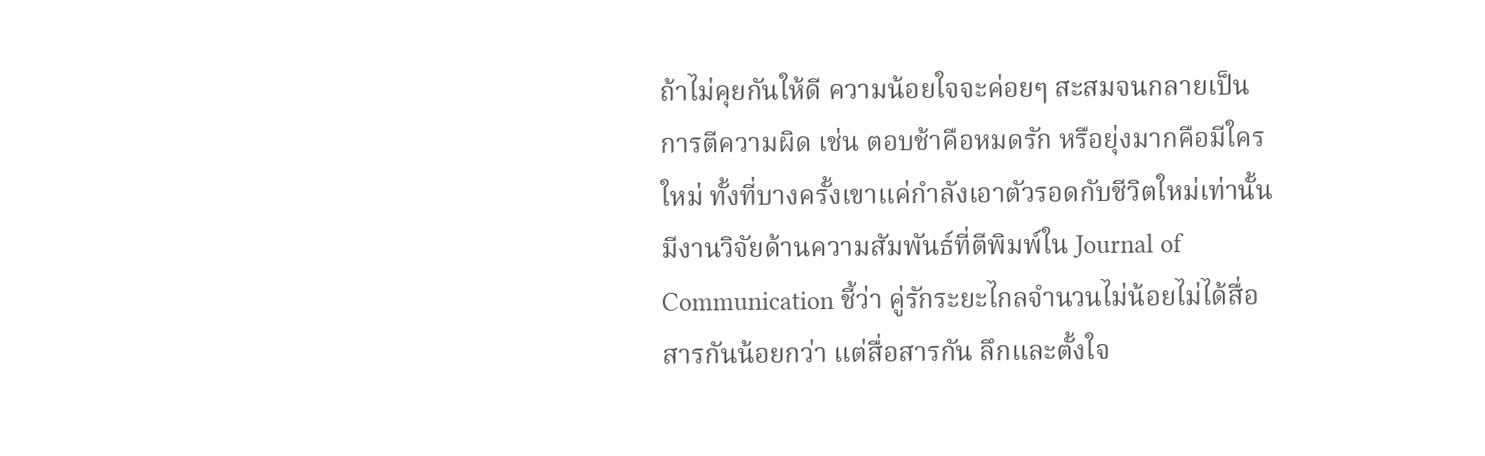ถ้าไม่คุยกันให้ดี ความน้อยใจจะค่อยๆ สะสมจนกลายเป็นการตีความผิด เช่น ตอบช้าคือหมดรัก หรือยุ่งมากคือมีใครใหม่ ทั้งที่บางครั้งเขาแค่กำลังเอาตัวรอดกับชีวิตใหม่เท่านั้น
มีงานวิจัยด้านความสัมพันธ์ที่ตีพิมพ์ใน Journal of Communication ชี้ว่า คู่รักระยะไกลจำนวนไม่น้อยไม่ได้สื่อสารกันน้อยกว่า แต่สื่อสารกัน ลึกและตั้งใจ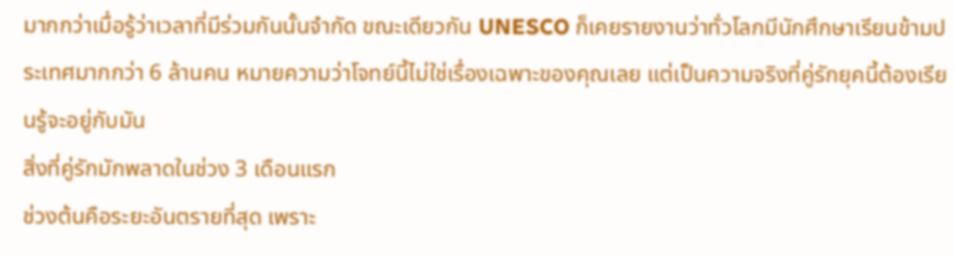มากกว่าเมื่อรู้ว่าเวลาที่มีร่วมกันนั้นจำกัด ขณะเดียวกัน UNESCO ก็เคยรายงานว่าทั่วโลกมีนักศึกษาเรียนข้ามประเทศมากกว่า 6 ล้านคน หมายความว่าโจทย์นี้ไม่ใช่เรื่องเฉพาะของคุณเลย แต่เป็นความจริงที่คู่รักยุคนี้ต้องเรียนรู้จะอยู่กับมัน
สิ่งที่คู่รักมักพลาดในช่วง 3 เดือนแรก
ช่วงต้นคือระยะอันตรายที่สุด เพราะ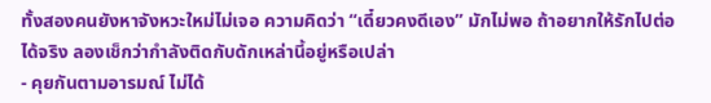ทั้งสองคนยังหาจังหวะใหม่ไม่เจอ ความคิดว่า “เดี๋ยวคงดีเอง” มักไม่พอ ถ้าอยากให้รักไปต่อได้จริง ลองเช็กว่ากำลังติดกับดักเหล่านี้อยู่หรือเปล่า
- คุยกันตามอารมณ์ ไม่ได้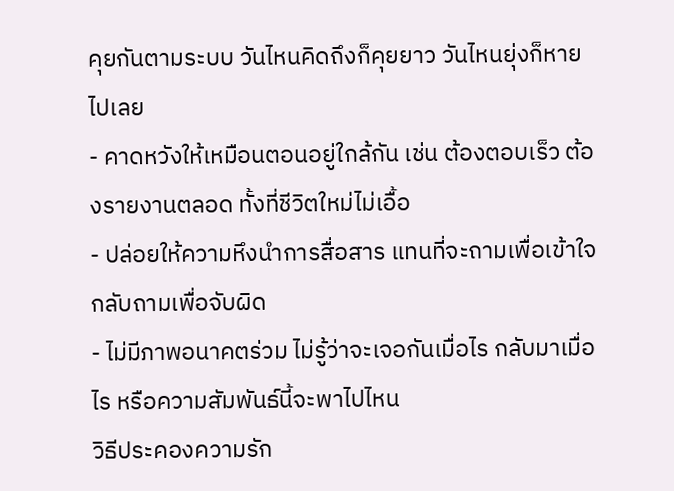คุยกันตามระบบ วันไหนคิดถึงก็คุยยาว วันไหนยุ่งก็หายไปเลย
- คาดหวังให้เหมือนตอนอยู่ใกล้กัน เช่น ต้องตอบเร็ว ต้องรายงานตลอด ทั้งที่ชีวิตใหม่ไม่เอื้อ
- ปล่อยให้ความหึงนำการสื่อสาร แทนที่จะถามเพื่อเข้าใจ กลับถามเพื่อจับผิด
- ไม่มีภาพอนาคตร่วม ไม่รู้ว่าจะเจอกันเมื่อไร กลับมาเมื่อไร หรือความสัมพันธ์นี้จะพาไปไหน
วิธีประคองความรัก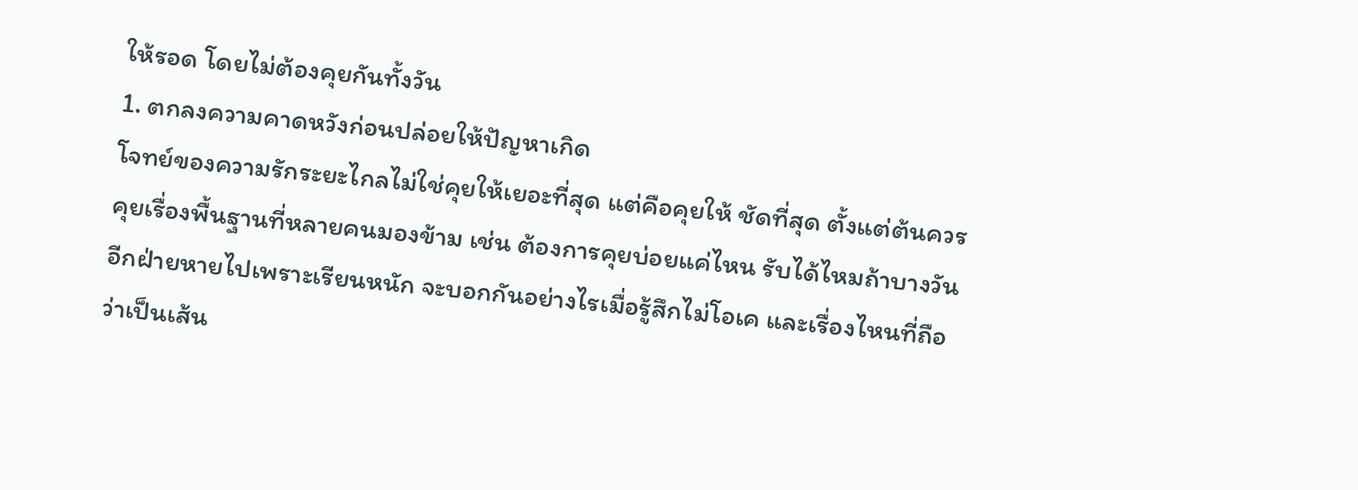ให้รอด โดยไม่ต้องคุยกันทั้งวัน
1. ตกลงความคาดหวังก่อนปล่อยให้ปัญหาเกิด
โจทย์ของความรักระยะไกลไม่ใช่คุยให้เยอะที่สุด แต่คือคุยให้ ชัดที่สุด ตั้งแต่ต้นควรคุยเรื่องพื้นฐานที่หลายคนมองข้าม เช่น ต้องการคุยบ่อยแค่ไหน รับได้ไหมถ้าบางวันอีกฝ่ายหายไปเพราะเรียนหนัก จะบอกกันอย่างไรเมื่อรู้สึกไม่โอเค และเรื่องไหนที่ถือว่าเป็นเส้น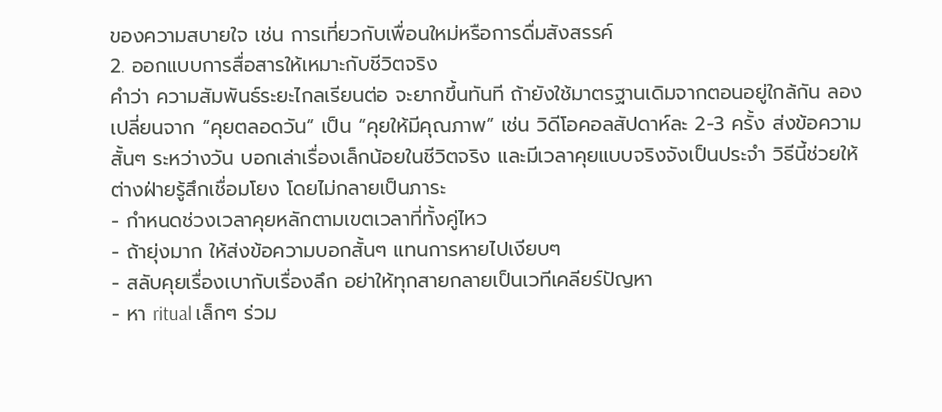ของความสบายใจ เช่น การเที่ยวกับเพื่อนใหม่หรือการดื่มสังสรรค์
2. ออกแบบการสื่อสารให้เหมาะกับชีวิตจริง
คำว่า ความสัมพันธ์ระยะไกลเรียนต่อ จะยากขึ้นทันที ถ้ายังใช้มาตรฐานเดิมจากตอนอยู่ใกล้กัน ลองเปลี่ยนจาก “คุยตลอดวัน” เป็น “คุยให้มีคุณภาพ” เช่น วิดีโอคอลสัปดาห์ละ 2-3 ครั้ง ส่งข้อความสั้นๆ ระหว่างวัน บอกเล่าเรื่องเล็กน้อยในชีวิตจริง และมีเวลาคุยแบบจริงจังเป็นประจำ วิธีนี้ช่วยให้ต่างฝ่ายรู้สึกเชื่อมโยง โดยไม่กลายเป็นภาระ
- กำหนดช่วงเวลาคุยหลักตามเขตเวลาที่ทั้งคู่ไหว
- ถ้ายุ่งมาก ให้ส่งข้อความบอกสั้นๆ แทนการหายไปเงียบๆ
- สลับคุยเรื่องเบากับเรื่องลึก อย่าให้ทุกสายกลายเป็นเวทีเคลียร์ปัญหา
- หา ritual เล็กๆ ร่วม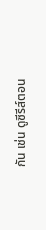กัน เช่น ดูซีรีส์ตอน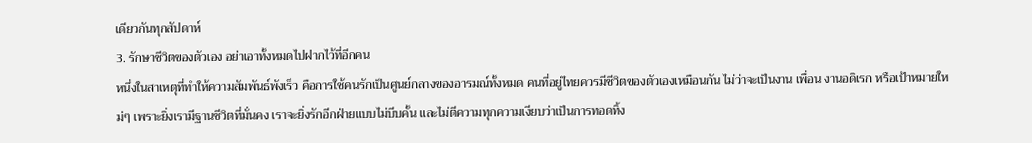เดียวกันทุกสัปดาห์
3. รักษาชีวิตของตัวเอง อย่าเอาทั้งหมดไปฝากไว้ที่อีกคน
หนึ่งในสาเหตุที่ทำให้ความสัมพันธ์พังเร็ว คือการใช้คนรักเป็นศูนย์กลางของอารมณ์ทั้งหมด คนที่อยู่ไทยควรมีชีวิตของตัวเองเหมือนกัน ไม่ว่าจะเป็นงาน เพื่อน งานอดิเรก หรือเป้าหมายใหม่ๆ เพราะยิ่งเรามีฐานชีวิตที่มั่นคง เราจะยิ่งรักอีกฝ่ายแบบไม่บีบคั้น และไม่ตีความทุกความเงียบว่าเป็นการทอดทิ้ง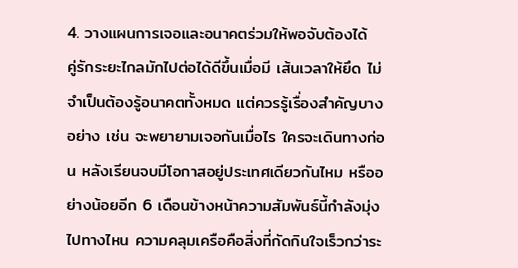4. วางแผนการเจอและอนาคตร่วมให้พอจับต้องได้
คู่รักระยะไกลมักไปต่อได้ดีขึ้นเมื่อมี เส้นเวลาให้ยึด ไม่จำเป็นต้องรู้อนาคตทั้งหมด แต่ควรรู้เรื่องสำคัญบางอย่าง เช่น จะพยายามเจอกันเมื่อไร ใครจะเดินทางก่อน หลังเรียนจบมีโอกาสอยู่ประเทศเดียวกันไหม หรืออย่างน้อยอีก 6 เดือนข้างหน้าความสัมพันธ์นี้กำลังมุ่งไปทางไหน ความคลุมเครือคือสิ่งที่กัดกินใจเร็วกว่าระ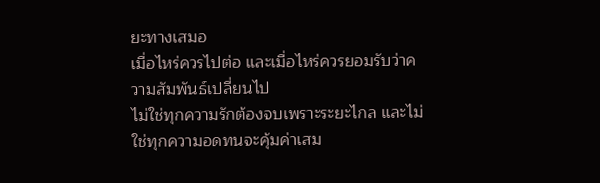ยะทางเสมอ
เมื่อไหร่ควรไปต่อ และเมื่อไหร่ควรยอมรับว่าความสัมพันธ์เปลี่ยนไป
ไม่ใช่ทุกความรักต้องจบเพราะระยะไกล และไม่ใช่ทุกความอดทนจะคุ้มค่าเสม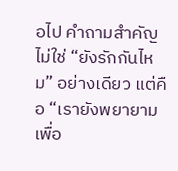อไป คำถามสำคัญไม่ใช่ “ยังรักกันไหม” อย่างเดียว แต่คือ “เรายังพยายามเพื่อ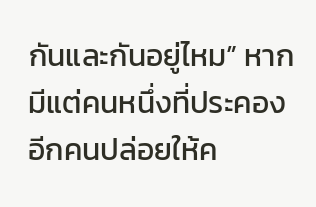กันและกันอยู่ไหม” หากมีแต่คนหนึ่งที่ประคอง อีกคนปล่อยให้ค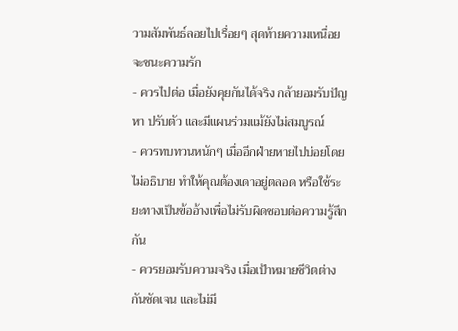วามสัมพันธ์ลอยไปเรื่อยๆ สุดท้ายความเหนื่อยจะชนะความรัก
- ควรไปต่อ เมื่อยังคุยกันได้จริง กล้ายอมรับปัญหา ปรับตัว และมีแผนร่วมแม้ยังไม่สมบูรณ์
- ควรทบทวนหนักๆ เมื่ออีกฝ่ายหายไปบ่อยโดยไม่อธิบาย ทำให้คุณต้องเดาอยู่ตลอด หรือใช้ระยะทางเป็นข้ออ้างเพื่อไม่รับผิดชอบต่อความรู้สึกกัน
- ควรยอมรับความจริง เมื่อเป้าหมายชีวิตต่างกันชัดเจน และไม่มี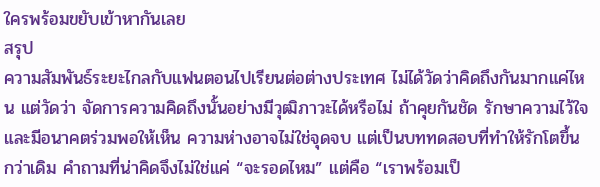ใครพร้อมขยับเข้าหากันเลย
สรุป
ความสัมพันธ์ระยะไกลกับแฟนตอนไปเรียนต่อต่างประเทศ ไม่ได้วัดว่าคิดถึงกันมากแค่ไหน แต่วัดว่า จัดการความคิดถึงนั้นอย่างมีวุฒิภาวะได้หรือไม่ ถ้าคุยกันชัด รักษาความไว้ใจ และมีอนาคตร่วมพอให้เห็น ความห่างอาจไม่ใช่จุดจบ แต่เป็นบททดสอบที่ทำให้รักโตขึ้นกว่าเดิม คำถามที่น่าคิดจึงไม่ใช่แค่ “จะรอดไหม” แต่คือ “เราพร้อมเป็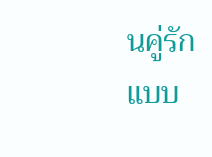นคู่รักแบบ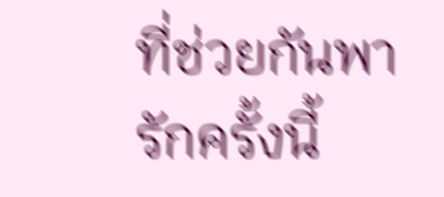ที่ช่วยกันพารักครั้งนี้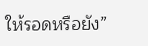ให้รอดหรือยัง”